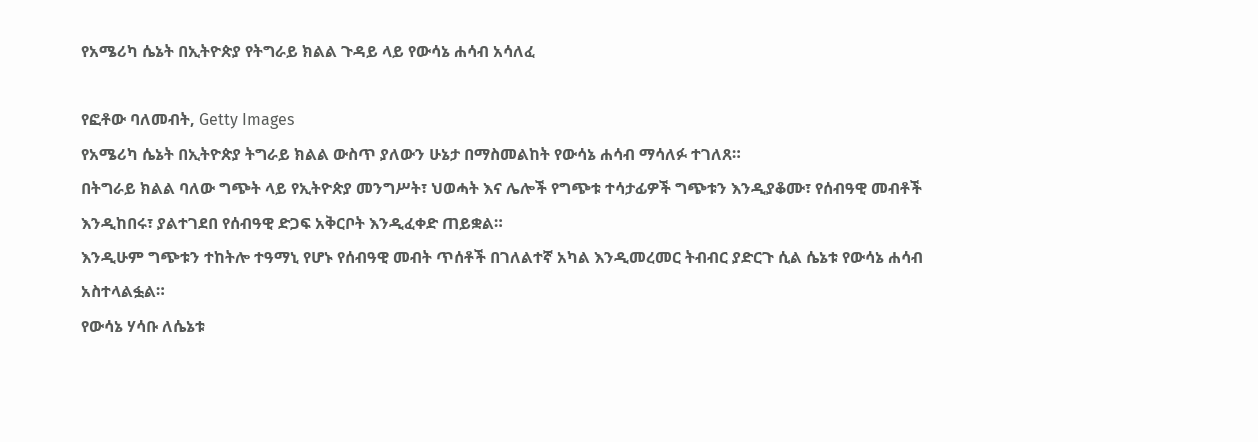የአሜሪካ ሴኔት በኢትዮጵያ የትግራይ ክልል ጉዳይ ላይ የውሳኔ ሐሳብ አሳለፈ

የፎቶው ባለመብት, Getty Images
የአሜሪካ ሴኔት በኢትዮጵያ ትግራይ ክልል ውስጥ ያለውን ሁኔታ በማስመልከት የውሳኔ ሐሳብ ማሳለፉ ተገለጸ።
በትግራይ ክልል ባለው ግጭት ላይ የኢትዮጵያ መንግሥት፣ ህወሓት እና ሌሎች የግጭቱ ተሳታፊዎች ግጭቱን እንዲያቆሙ፣ የሰብዓዊ መብቶች እንዲከበሩ፣ ያልተገደበ የሰብዓዊ ድጋፍ አቅርቦት እንዲፈቀድ ጠይቋል።
እንዲሁም ግጭቱን ተከትሎ ተዓማኒ የሆኑ የሰብዓዊ መብት ጥሰቶች በገለልተኛ አካል እንዲመረመር ትብብር ያድርጉ ሲል ሴኔቱ የውሳኔ ሐሳብ አስተላልፏል።
የውሳኔ ሃሳቡ ለሴኔቱ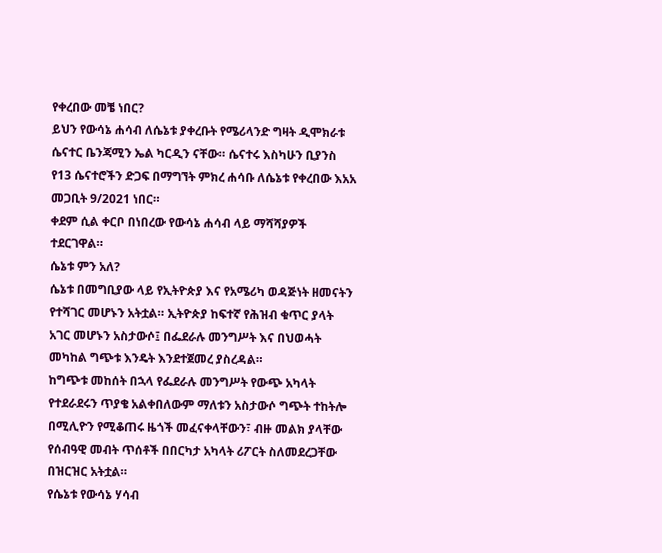የቀረበው መቼ ነበር?
ይህን የውሳኔ ሐሳብ ለሴኔቱ ያቀረቡት የሜሪላንድ ግዛት ዲሞክራቱ ሴናተር ቤንጃሚን ኤል ካርዲን ናቸው። ሴናተሩ እስካሁን ቢያንስ የ13 ሴናተሮችን ድጋፍ በማግኘት ምክረ ሐሳቡ ለሴኔቱ የቀረበው እአአ መጋቢት 9/2021 ነበር።
ቀደም ሲል ቀርቦ በነበረው የውሳኔ ሐሳብ ላይ ማሻሻያዎች ተደርገዋል።
ሴኔቱ ምን አለ?
ሴኔቱ በመግቢያው ላይ የኢትዮጵያ እና የአሜሪካ ወዳጅነት ዘመናትን የተሻገር መሆኑን አትቷል። ኢትዮጵያ ከፍተኛ የሕዝብ ቁጥር ያላት አገር መሆኑን አስታውሶ፤ በፌደራሉ መንግሥት እና በህወሓት መካከል ግጭቱ እንዴት እንደተጀመረ ያስረዳል።
ከግጭቱ መከሰት በኋላ የፌደራሉ መንግሥት የውጭ አካላት የተደራደሩን ጥያቄ አልቀበለውም ማለቱን አስታውሶ ግጭት ተከትሎ በሚሊዮን የሚቆጠሩ ዜጎች መፈናቀላቸውን፣ ብዙ መልክ ያላቸው የሰብዓዊ መብት ጥሰቶች በበርካታ አካላት ሪፖርት ስለመደረጋቸው በዝርዝር አትቷል።
የሴኔቱ የውሳኔ ሃሳብ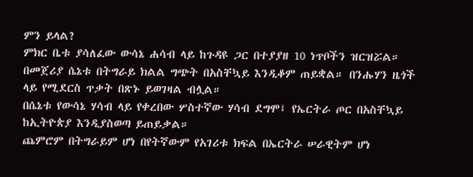ምን ይላል?
ምክር ቤቱ ያሳለፈው ውሳኔ ሐሳብ ላይ ከጉዳዩ ጋር በተያያዘ 10 ነጥቦችን ዝርዝሯል።
በመጀሪያ ሴኔቱ በትግራይ ክልል ግጭት በአስቸኳይ እንዲቆም ጠይቋል። በንሑሃን ዜጎች ላይ የሚደርስ ጥቃት በጽኑ ይወገዛል ብሏል።
በሴኔቱ የውሳኔ ሃሳብ ላይ የቀረበው ሦስተኛው ሃሳብ ደግሞ፤ የኤርትራ ጦር በአስቸኳይ ከኢትዮጵያ እንዲያስወጣ ይጠይቃል።
ጨምሮም በትግራይም ሆነ በየትኛውም የአገሪቱ ክፍል በኤርትራ ሠራዊትም ሆነ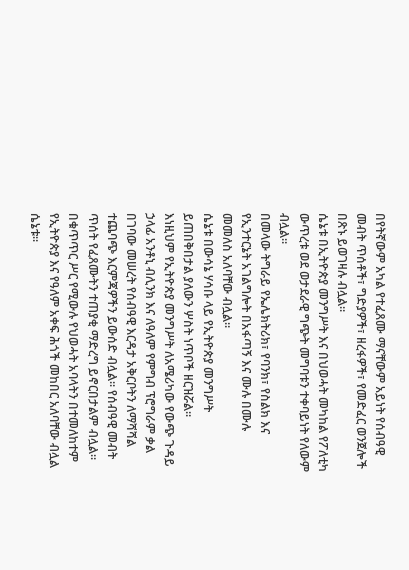በየትኛውም አካል የተፈጸሙ ማናቸውም አይነት የሰብዓዊ መብት ጥሰቶች፣ ግድያዎች፣ ዘረፋዎች፣ የመድፈር ወንጀሎች በጽኑ ይወገዛሉ ብሏል።
ሴኔቱ በኢትዮጵያ መንግሥት እና በህወሓት መካከል የፖለቲካ ውጥረቱ ወደ ወታደራዊ ግጭት መግባቱን ተቀባይነት የለውም ብሏል።
በመላው ትግራይ የኤሌክትሪክ፣ የባንክ፣ የስልክ እና የኢንተርኔት አገልግሎት በአፋጣኝ እና ሙሉ በሙሉ መመለስ አለባቸው ብሏል።
ሴኔቱ በውሳኔ ሃሳቡ ላይ የኢትዮጵያ መንግሥት ይጠበቅበታል ያለውን ሦስት ነጥቦች ዘርዝሯል።
እነዚህም የኢትዮጵያ መንግሥት ለአሜሪካው የውጭ ጉዳይ ኃላፊ አንቶኒ ብሊንክ እና ለዓለም የምግብ ፕሮግራም ቃል በገባው መሠረት የሰብዓዊ እርዳታ አቅርቦትን ለማሻሻል ተጨባጭ እርምጃዎችን ይውሰድ ብሏል። የሰብዓዊ መብት ጥሰት የፈጸሙትን ተጠያቂ ማድረግ ይኖርበታልም ብሏል።
በቁጥጥር ሥር የሚውሉ የህወሓት አባላትን በተመለከተም የኢትዮጵያ እና የዓለም አቀፍ ሕጎች መከበር አለባቸው ብሏል ሴኔቱ።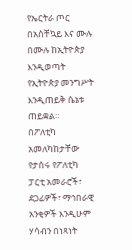የኤርትራ ጦር በአስቸኳይ እና ሙሉ በሙሉ ከኢትዮጵያ እንዲወጣት የኢትዮጵያ መንግሥት እንዲጠይቅ ሴኔቱ ጠይቋል።
በፖለቲካ አመለካከታቸው የታሰሩ የፖለቲካ ፓርቲ አመራሮች፣ ደጋፊዎች፣ ማኅበራዊ አንቂዎች እንዲሁም ሃሳብን በነጻነት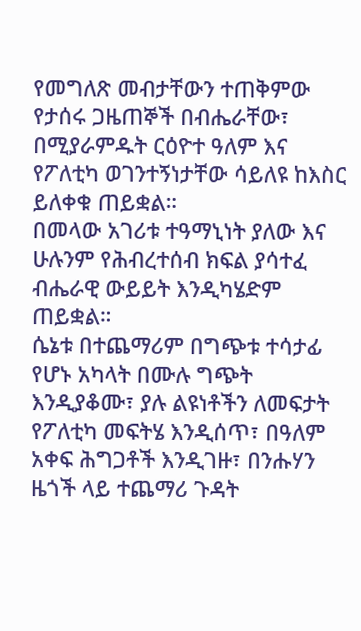የመግለጽ መብታቸውን ተጠቅምው የታሰሩ ጋዜጠኞች በብሔራቸው፣ በሚያራምዱት ርዕዮተ ዓለም እና የፖለቲካ ወገንተኝነታቸው ሳይለዩ ከእስር ይለቀቁ ጠይቋል።
በመላው አገሪቱ ተዓማኒነት ያለው እና ሁሉንም የሕብረተሰብ ክፍል ያሳተፈ ብሔራዊ ውይይት እንዲካሄድም ጠይቋል።
ሴኔቱ በተጨማሪም በግጭቱ ተሳታፊ የሆኑ አካላት በሙሉ ግጭት እንዲያቆሙ፣ ያሉ ልዩነቶችን ለመፍታት የፖለቲካ መፍትሄ እንዲሰጥ፣ በዓለም አቀፍ ሕግጋቶች እንዲገዙ፣ በንሑሃን ዜጎች ላይ ተጨማሪ ጉዳት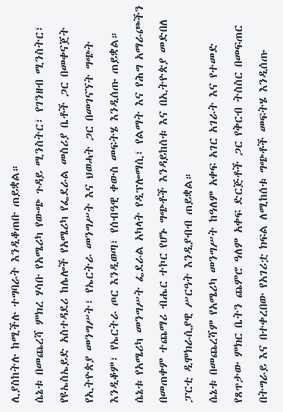ሊያስከትሉ ከሚችሉ ተግባራት እንዲቆጠቡ ጠይቋል።
ሴኔቱ በመጨረሻ ምክረ ሃሳቡ የአሜሪካ የውጭ ጉዳይ ሚንስትር፣ የገንዘብ ሚንስትር፣ የዩኤስኤይድ አስተዳደሪ ከሌሎች የአሜሪካ የፌደራል መስሪያ ቤቶች ጋር በመቀናጀት የኢትዮጵያ መንግሥት፣ የኤርትራ መንግሥት እና ህወሓት ጋር በመገናኘት ግጭት እንዲቆም፣ የኤርትራ ጦር እንዲወጣ፣ የሰብዓዊ ቀውስ መፍትሄ እንዲሰጡ ጠይቋል።
ሴኔቱ የአሜሪካ መንግሥት ፌደራል አካላት የዲፕሎማሲ፣ የልማት እና የሕግ አማራጮችን በመጠቀም ተጨማሪ ብሔር ተኮር የሆኑ ግጭቶች እንዳይከሰቱ እና በኢትዮጵያ መድበለ ፓርቲ ዲሞክራሲያዊ ሥርዓት እንዲያብብ ጠይቋል።
ሴኔቱ በመጨረሻም የአሜሪካ መንግሥት ከዓለም አቀፍ አገር አገራት እና የተመድ የጸጥታው ምክር ቤትን ጨምሮ ዓለም አቀፍ ድርጅቶች ጋር የቅርብ ትስስር በመፍጠር በትግራይ እና በተቀረበው የአገሪቷ ክፍል ለሚከሰቱ ግጭቶች መፍትሄ እንዲሰጡ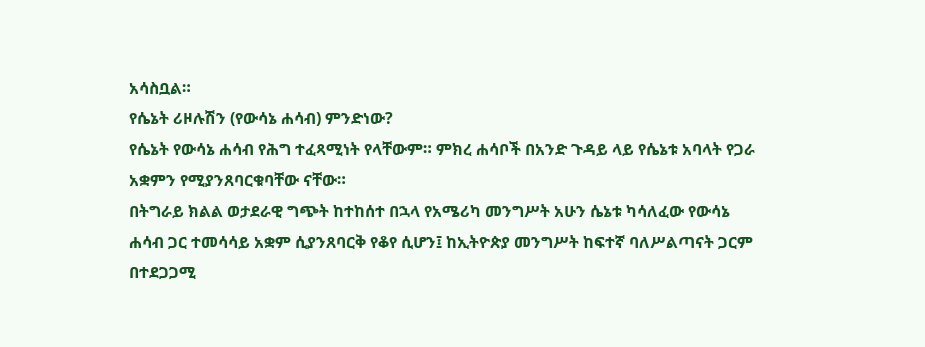አሳስቧል።
የሴኔት ሪዞሉሽን (የውሳኔ ሐሳብ) ምንድነው?
የሴኔት የውሳኔ ሐሳብ የሕግ ተፈጻሚነት የላቸውም። ምክረ ሐሳቦች በአንድ ጉዳይ ላይ የሴኔቱ አባላት የጋራ አቋምን የሚያንጸባርቁባቸው ናቸው።
በትግራይ ክልል ወታደራዊ ግጭት ከተከሰተ በኋላ የአሜሪካ መንግሥት አሁን ሴኔቱ ካሳለፈው የውሳኔ ሐሳብ ጋር ተመሳሳይ አቋም ሲያንጸባርቅ የቆየ ሲሆን፤ ከኢትዮጵያ መንግሥት ከፍተኛ ባለሥልጣናት ጋርም በተደጋጋሚ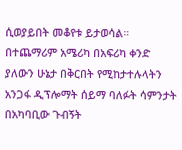ሲወያይበት መቆየቱ ይታወሳል።
በተጨማሪም አሜሪካ በአፍሪካ ቀንድ ያለውን ሁኔታ በቅርበት የሚከታተሉላትን አንጋፋ ዲፕሎማት ሰይማ ባለፉት ሳምንታት በአካባቢው ጉብኝት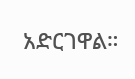አድርገዋል።